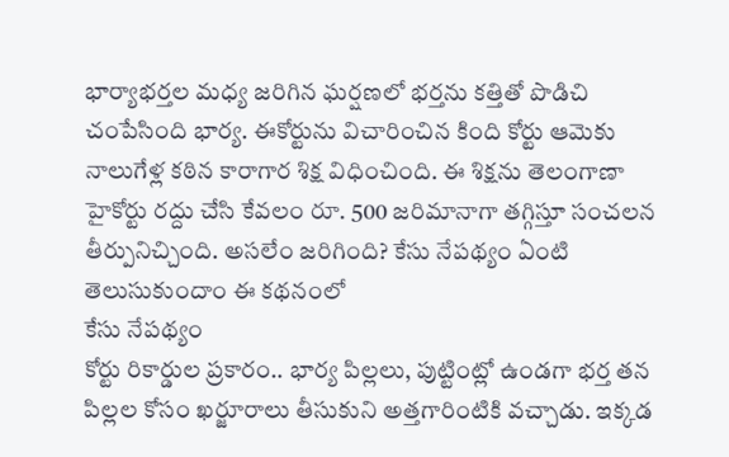భార్యాభర్తల మధ్య జరిగిన ఘర్షణలో భర్తను కత్తితో పొడిచి చంపేసింది భార్య. ఈకోర్టును విచారించిన కింది కోర్టు ఆమెకు నాలుగేళ్ల కఠిన కారాగార శిక్ష విధించింది. ఈ శిక్షను తెలంగాణా హైకోర్టు రద్దు చేసి కేవలం రూ. 500 జరిమానాగా తగ్గిస్తూ సంచలన తీర్పునిచ్చింది. అసలేం జరిగింది? కేసు నేపథ్యం ఏంటి తెలుసుకుందాం ఈ కథనంలో
కేసు నేపథ్యం
కోర్టు రికార్డుల ప్రకారం.. భార్య పిల్లలు, పుట్టింట్లో ఉండగా భర్త తన పిల్లల కోసం ఖర్జూరాలు తీసుకుని అత్తగారింటికి వచ్చాడు. ఇక్కడ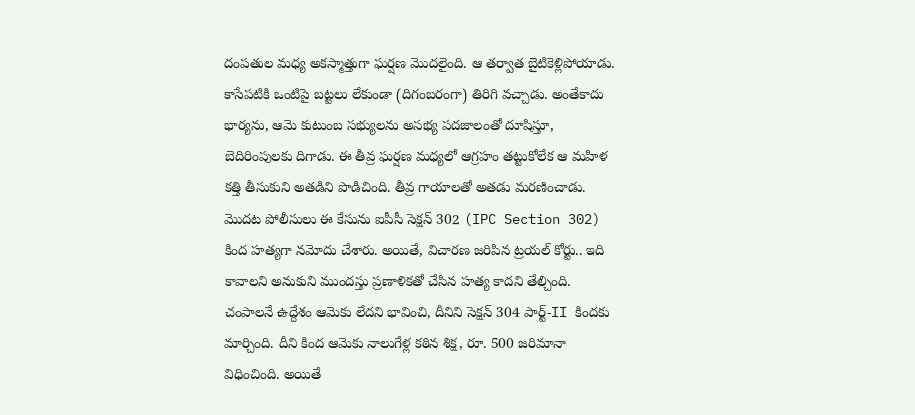దంపతుల మధ్య అకస్మాత్తుగా ఘర్షణ మొదలైంది. ఆ తర్వాత బైటికెళ్లిపోయాడు. కాసేపటికి ఒంటిపై బట్టలు లేకుండా (దిగంబరంగా) తిరిగి వచ్చాడు. అంతేకాదు భార్యను, ఆమె కుటుంబ సభ్యులను అసభ్య పదజాలంతో దూషిస్తూ, బెదిరింపులకు దిగాడు. ఈ తీవ్ర ఘర్షణ మధ్యలో ఆగ్రహం తట్టుకోలేక ఆ మహిళ కత్తి తీసుకుని అతడిని పొడిచింది. తీవ్ర గాయాలతో అతడు మరణించాడు.
మొదట పోలీసులు ఈ కేసును ఐపీసీ సెక్షన్ 302 (IPC Section 302) కింద హత్యగా నమోదు చేశారు. అయితే, విచారణ జరిపిన ట్రయల్ కోర్టు.. ఇది కావాలని అనుకుని ముందస్తు ప్రణాళికతో చేసిన హత్య కాదని తేల్చింది. చంపాలనే ఉద్దేశం ఆమెకు లేదని భావించి, దీనిని సెక్షన్ 304 పార్ట్-II కిందకు మార్చింది. దీని కింద ఆమెకు నాలుగేళ్ల కఠిన శిక్ష, రూ. 500 జరిమానా విధించింది. అయితే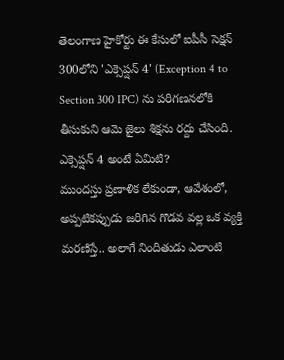తెలంగాణ హైకోర్టు ఈ కేసులో ఐపీసీ సెక్షన్ 300లోని 'ఎక్సెప్షన్ 4' (Exception 4 to Section 300 IPC) ను పరిగణనలోకి తీసుకుని ఆమె జైలు శిక్షను రద్దు చేసింది.
ఎక్సెప్షన్ 4 అంటే ఏమిటి?
ముందస్తు ప్రణాళిక లేకుండా, ఆవేశంలో, అప్పటికప్పుడు జరిగిన గొడవ వల్ల ఒక వ్యక్తి మరణిస్తే.. అలాగే నిందితుడు ఎలాంటి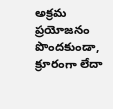అక్రమ ప్రయోజనం పొందకుండా, క్రూరంగా లేదా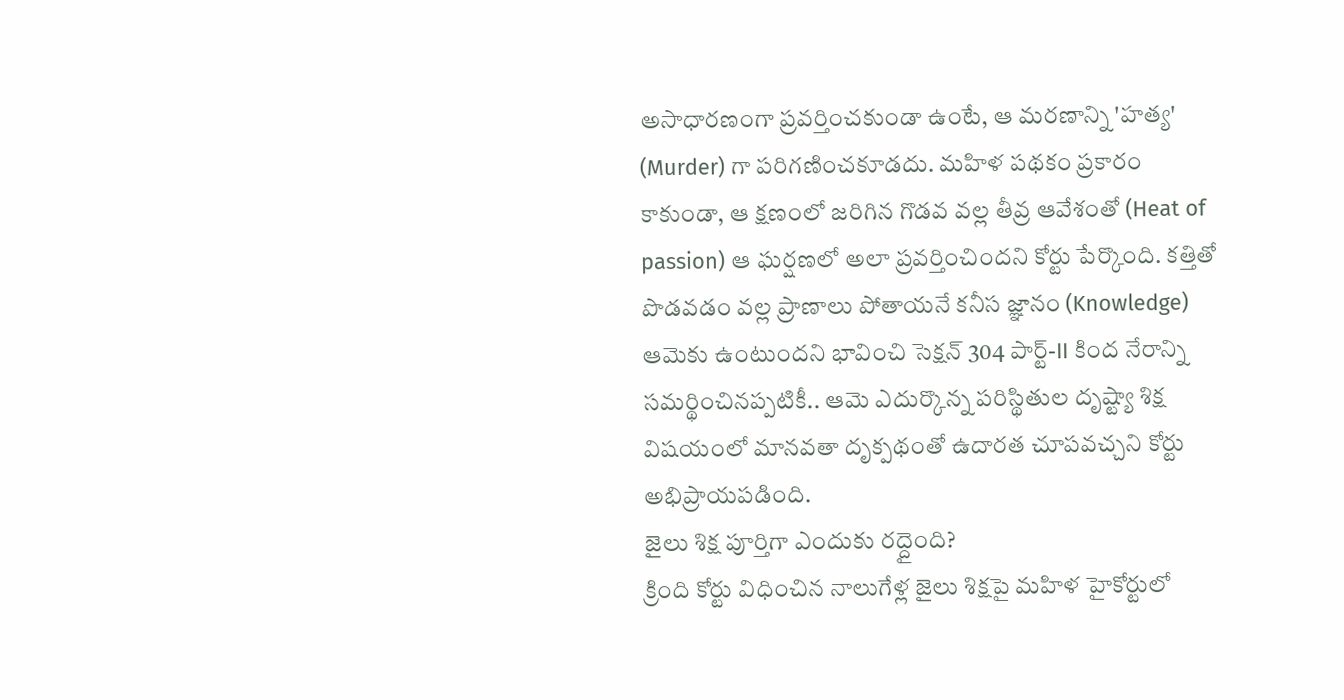అసాధారణంగా ప్రవర్తించకుండా ఉంటే, ఆ మరణాన్ని 'హత్య' (Murder) గా పరిగణించకూడదు. మహిళ పథకం ప్రకారం కాకుండా, ఆ క్షణంలో జరిగిన గొడవ వల్ల తీవ్ర ఆవేశంతో (Heat of passion) ఆ ఘర్షణలో అలా ప్రవర్తించిందని కోర్టు పేర్కొంది. కత్తితో పొడవడం వల్ల ప్రాణాలు పోతాయనే కనీస జ్ఞానం (Knowledge) ఆమెకు ఉంటుందని భావించి సెక్షన్ 304 పార్ట్-II కింద నేరాన్ని సమర్థించినప్పటికీ.. ఆమె ఎదుర్కొన్న పరిస్థితుల దృష్ట్యా శిక్ష విషయంలో మానవతా దృక్పథంతో ఉదారత చూపవచ్చని కోర్టు అభిప్రాయపడింది.
జైలు శిక్ష పూర్తిగా ఎందుకు రద్దైంది?
క్రింది కోర్టు విధించిన నాలుగేళ్ల జైలు శిక్షపై మహిళ హైకోర్టులో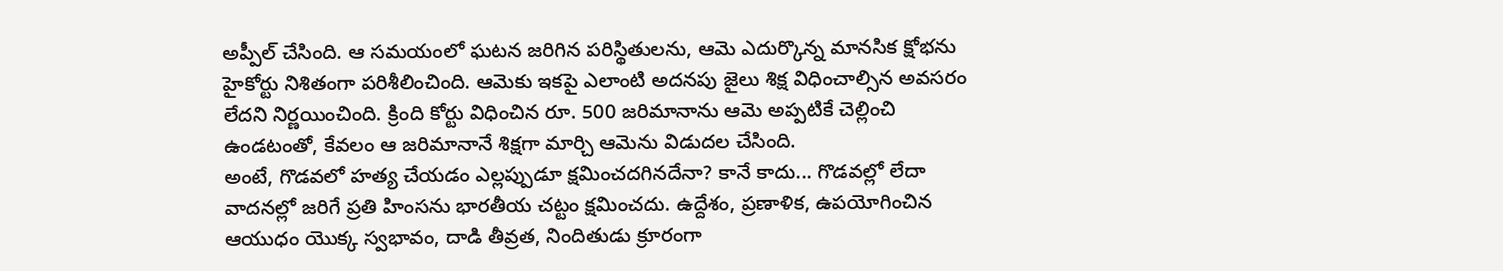అప్పీల్ చేసింది. ఆ సమయంలో ఘటన జరిగిన పరిస్థితులను, ఆమె ఎదుర్కొన్న మానసిక క్షోభను హైకోర్టు నిశితంగా పరిశీలించింది. ఆమెకు ఇకపై ఎలాంటి అదనపు జైలు శిక్ష విధించాల్సిన అవసరం లేదని నిర్ణయించింది. క్రింది కోర్టు విధించిన రూ. 500 జరిమానాను ఆమె అప్పటికే చెల్లించి ఉండటంతో, కేవలం ఆ జరిమానానే శిక్షగా మార్చి ఆమెను విడుదల చేసింది.
అంటే, గొడవలో హత్య చేయడం ఎల్లప్పుడూ క్షమించదగినదేనా? కానే కాదు... గొడవల్లో లేదా వాదనల్లో జరిగే ప్రతి హింసను భారతీయ చట్టం క్షమించదు. ఉద్దేశం, ప్రణాళిక, ఉపయోగించిన ఆయుధం యొక్క స్వభావం, దాడి తీవ్రత, నిందితుడు క్రూరంగా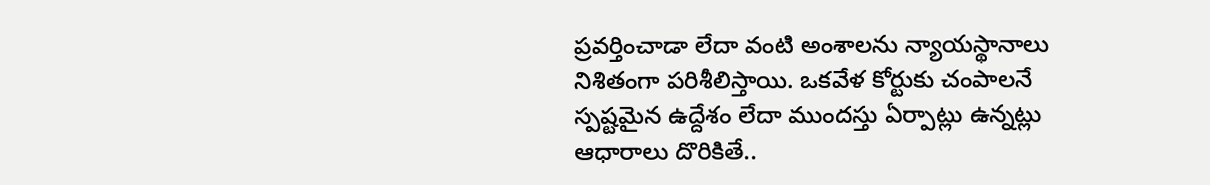ప్రవర్తించాడా లేదా వంటి అంశాలను న్యాయస్థానాలు నిశితంగా పరిశీలిస్తాయి. ఒకవేళ కోర్టుకు చంపాలనే స్పష్టమైన ఉద్దేశం లేదా ముందస్తు ఏర్పాట్లు ఉన్నట్లు ఆధారాలు దొరికితే..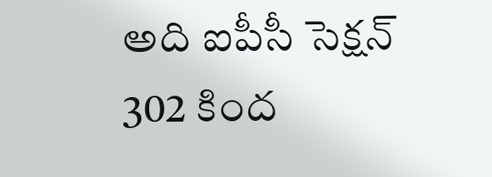అది ఐపీసీ సెక్షన్ 302 కింద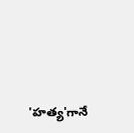'హత్య'గానే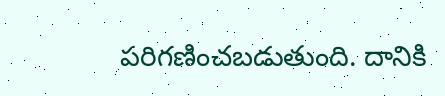పరిగణించబడుతుంది. దానికి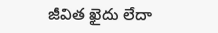జీవిత ఖైదు లేదా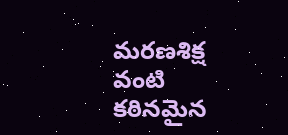మరణశిక్ష వంటి కఠినమైన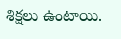శిక్షలు ఉంటాయి.